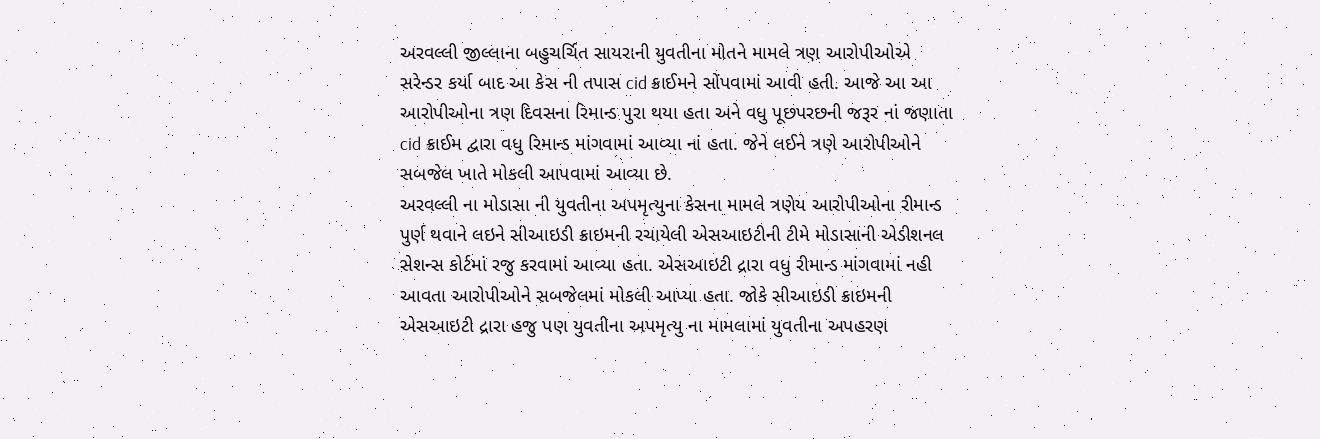અરવલ્લી જીલ્લાના બહુચર્ચિત સાયરાની યુવતીના મોતને મામલે ત્રણ આરોપીઓએ સરેન્ડર કર્યા બાદ આ કેસ ની તપાસ cid ક્રાઈમને સોંપવામાં આવી હતી. આજે આ આ આરોપીઓના ત્રણ દિવસના રિમાન્ડ પુરા થયા હતા અને વધુ પૂછપરછની જરૂર નાં જણાતા cid ક્રાઈમ દ્વારા વધુ રિમાન્ડ માંગવામાં આવ્યા નાં હતા. જેને લઈને ત્રણે આરોપીઓને સબજેલ ખાતે મોકલી આપવામાં આવ્યા છે.
અરવલ્લી ના મોડાસા ની યુવતીના અપમૃત્યુના કેસના મામલે ત્રણેય આરોપીઓના રીમાન્ડ પુર્ણ થવાને લઇને સીઆઇડી ક્રાઇમની રચાયેલી એસઆઇટીની ટીમે મોડાસાની એડીશનલ સેશન્સ કોર્ટમાં રજુ કરવામાં આવ્યા હતા. એસઆઇટી દ્રારા વધુ રીમાન્ડ માંગવામાં નહી આવતા આરોપીઓને સબજેલમાં મોકલી આપ્યા હતા. જોકે સીઆઇડી ક્રાઇમની એસઆઇટી દ્રારા હજુ પણ યુવતીના અપમૃત્યુ ના મામલામાં યુવતીના અપહરણ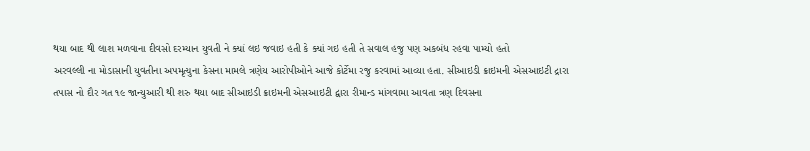થયા બાદ થી લાશ મળવાના દીવસો દરમ્યાન યુવતી ને ક્યાં લઇ જવાઇ હતી કે ક્યાં ગઇ હતી તે સવાલ હજુ પણ અકબંધ રહવા પામ્યો હતો
અરવલ્લી ના મોડાસાની યુવતીના અપમૃત્યુના કેસના મામલે ત્રણેય આરોપીઓને આજે કોર્ટેમા રજુ કરવામાં આવ્યા હતા. સીઆઇડી ક્રાઇમની એસઆઇટી દ્રારા તપાસ નો દૌર ગત ૧૯ જાન્યુઆરી થી શરુ થયા બાદ સીઆઇડી ક્રાઇમની એસઆઇટી દ્વારા રીમાન્ડ માંગવામા આવતા ત્રણ દિવસના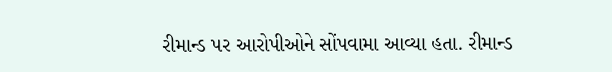રીમાન્ડ પર આરોપીઓને સોંપવામા આવ્યા હતા. રીમાન્ડ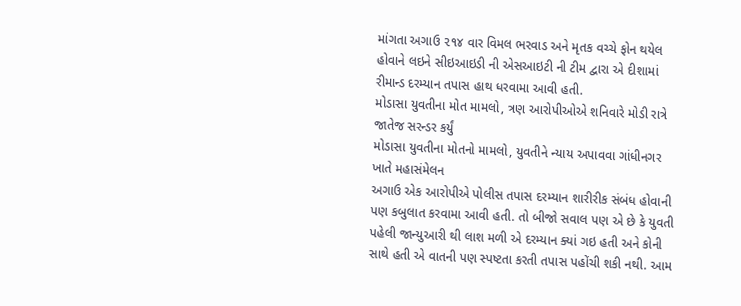માંગતા અગાઉ ૨૧૪ વાર વિમલ ભરવાડ અને મૃતક વચ્ચે ફોન થયેલ હોવાને લઇને સીઇઆઇડી ની એસઆઇટી ની ટીમ દ્વારા એ દીશામાં રીમાન્ડ દરમ્યાન તપાસ હાથ ધરવામા આવી હતી.
મોડાસા યુવતીના મોત મામલો, ત્રણ આરોપીઓએ શનિવારે મોડી રાત્રે જાતેજ સરન્ડર કર્યું
મોડાસા યુવતીના મોતનો મામલો, યુવતીને ન્યાય અપાવવા ગાંધીનગર ખાતે મહાસંમેલન
અગાઉ એક આરોપીએ પોલીસ તપાસ દરમ્યાન શારીરીક સંબંધ હોવાની પણ કબુલાત કરવામા આવી હતી. તો બીજો સવાલ પણ એ છે કે યુવતી પહેલી જાન્યુઆરી થી લાશ મળી એ દરમ્યાન ક્યાં ગઇ હતી અને કોની સાથે હતી એ વાતની પણ સ્પષ્ટતા કરતી તપાસ પહોંચી શકી નથી. આમ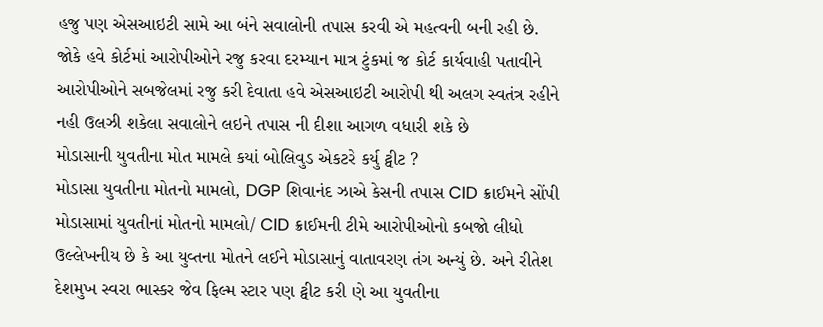હજુ પણ એસઆઇટી સામે આ બંને સવાલોની તપાસ કરવી એ મહત્વની બની રહી છે. જોકે હવે કોર્ટમાં આરોપીઓને રજુ કરવા દરમ્યાન માત્ર ટુંકમાં જ કોર્ટ કાર્યવાહી પતાવીને આરોપીઓને સબજેલમાં રજુ કરી દેવાતા હવે એસઆઇટી આરોપી થી અલગ સ્વતંત્ર રહીને નહી ઉલઝી શકેલા સવાલોને લઇને તપાસ ની દીશા આગળ વધારી શકે છે
મોડાસાની યુવતીના મોત મામલે કયાં બોલિવુડ એકટરે કર્યુ ટ્વીટ ?
મોડાસા યુવતીના મોતનો મામલો, DGP શિવાનંદ ઝાએ કેસની તપાસ CID ક્રાઈમને સોંપી
મોડાસામાં યુવતીનાં મોતનો મામલો/ CID ક્રાઈમની ટીમે આરોપીઓનો કબજો લીધો
ઉલ્લેખનીય છે કે આ યુવ્તના મોતને લઈને મોડાસાનું વાતાવરણ તંગ અન્યું છે. અને રીતેશ દેશમુખ સ્વરા ભાસ્કર જેવ ફિલ્મ સ્ટાર પણ ટ્વીટ કરી ણે આ યુવતીના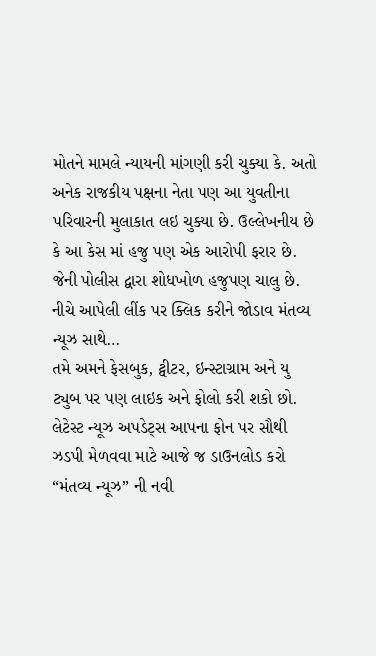મોતને મામલે ન્યાયની માંગણી કરી ચુક્યા કે. અતો અનેક રાજકીય પક્ષના નેતા પણ આ યુવતીના પરિવારની મુલાકાત લઇ ચુક્યા છે. ઉલ્લેખનીય છે કે આ કેસ માં હજુ પણ એક આરોપી ફરાર છે. જેની પોલીસ દ્વારા શોધખોળ હજુપણ ચાલુ છે.
નીચે આપેલી લીંક પર ક્લિક કરીને જોડાવ મંતવ્ય ન્યૂઝ સાથે…
તમે અમને ફેસબુક, ટ્વીટર, ઇન્સ્ટાગ્રામ અને યુ ટ્યુબ પર પણ લાઇક અને ફોલો કરી શકો છો.
લેટેસ્ટ ન્યૂઝ અપડેટ્સ આપના ફોન પર સૌથી ઝડપી મેળવવા માટે આજે જ ડાઉનલોડ કરો “મંતવ્ય ન્યૂઝ” ની નવી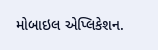મોબાઇલ એપ્લિકેશન.